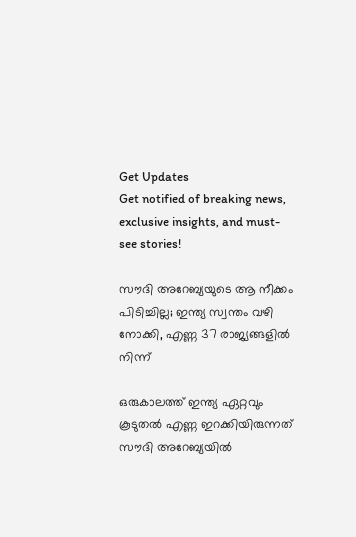Get Updates
Get notified of breaking news, exclusive insights, and must-see stories!

സൗദി അറേബ്യയുടെ ആ നീക്കം പിടിച്ചില്ല; ഇന്ത്യ സ്വന്തം വഴി നോക്കി, എണ്ണ 37 രാജ്യങ്ങളില്‍ നിന്ന്

ഒരുകാലത്ത് ഇന്ത്യ ഏറ്റവും കൂടുതല്‍ എണ്ണ ഇറക്കിയിരുന്നത് സൗദി അറേബ്യയില്‍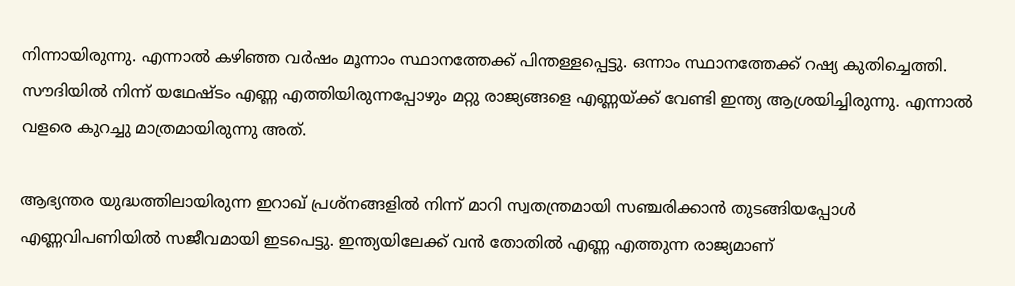നിന്നായിരുന്നു. എന്നാല്‍ കഴിഞ്ഞ വര്‍ഷം മൂന്നാം സ്ഥാനത്തേക്ക് പിന്തള്ളപ്പെട്ടു. ഒന്നാം സ്ഥാനത്തേക്ക് റഷ്യ കുതിച്ചെത്തി. സൗദിയില്‍ നിന്ന് യഥേഷ്ടം എണ്ണ എത്തിയിരുന്നപ്പോഴും മറ്റു രാജ്യങ്ങളെ എണ്ണയ്ക്ക് വേണ്ടി ഇന്ത്യ ആശ്രയിച്ചിരുന്നു. എന്നാല്‍ വളരെ കുറച്ചു മാത്രമായിരുന്നു അത്.

ആഭ്യന്തര യുദ്ധത്തിലായിരുന്ന ഇറാഖ് പ്രശ്‌നങ്ങളില്‍ നിന്ന് മാറി സ്വതന്ത്രമായി സഞ്ചരിക്കാന്‍ തുടങ്ങിയപ്പോള്‍ എണ്ണവിപണിയില്‍ സജീവമായി ഇടപെട്ടു. ഇന്ത്യയിലേക്ക് വന്‍ തോതില്‍ എണ്ണ എത്തുന്ന രാജ്യമാണ്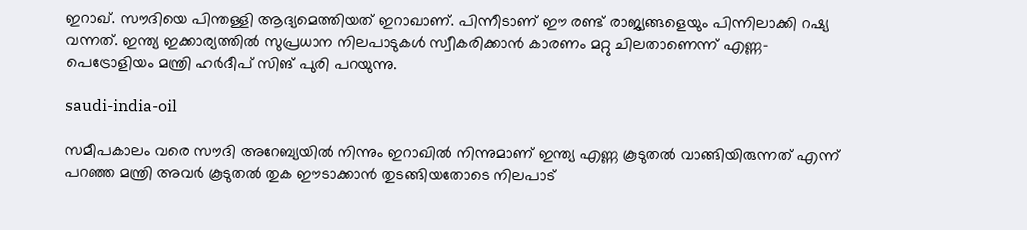ഇറാഖ്. സൗദിയെ പിന്തള്ളി ആദ്യമെത്തിയത് ഇറാഖാണ്. പിന്നീടാണ് ഈ രണ്ട് രാജ്യങ്ങളെയും പിന്നിലാക്കി റഷ്യ വന്നത്. ഇന്ത്യ ഇക്കാര്യത്തില്‍ സുപ്രധാന നിലപാടുകള്‍ സ്വീകരിക്കാന്‍ കാരണം മറ്റു ചിലതാണെന്ന് എണ്ണ-പെട്രോളിയം മന്ത്രി ഹര്‍ദീപ് സിങ് പുരി പറയുന്നു.

saudi-india-oil

സമീപകാലം വരെ സൗദി അറേബ്യയില്‍ നിന്നും ഇറാഖില്‍ നിന്നുമാണ് ഇന്ത്യ എണ്ണ കൂടുതല്‍ വാങ്ങിയിരുന്നത് എന്ന് പറഞ്ഞ മന്ത്രി അവര്‍ കൂടുതല്‍ തുക ഈടാക്കാന്‍ തുടങ്ങിയതോടെ നിലപാട്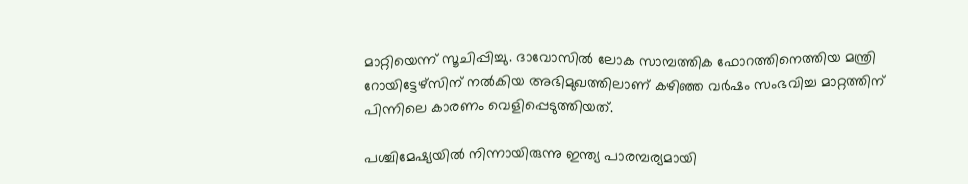മാറ്റിയെന്ന് സൂചിപ്പിച്ചു. ദാവോസില്‍ ലോക സാമ്പത്തിക ഫോറത്തിനെത്തിയ മന്ത്രി റോയിട്ടേഴ്‌സിന് നല്‍കിയ അഭിമുഖത്തിലാണ് കഴിഞ്ഞ വര്‍ഷം സംഭവിച്ച മാറ്റത്തിന് പിന്നിലെ കാരണം വെളിപ്പെടുത്തിയത്.

പശ്ചിമേഷ്യയില്‍ നിന്നായിരുന്നു ഇന്ത്യ പാരമ്പര്യമായി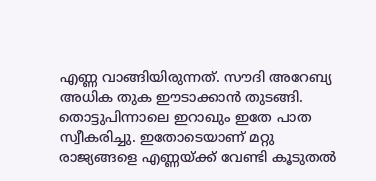എണ്ണ വാങ്ങിയിരുന്നത്. സൗദി അറേബ്യ അധിക തുക ഈടാക്കാന്‍ തുടങ്ങി. തൊട്ടുപിന്നാലെ ഇറാഖും ഇതേ പാത സ്വീകരിച്ചു. ഇതോടെയാണ് മറ്റു രാജ്യങ്ങളെ എണ്ണയ്ക്ക് വേണ്ടി കൂടുതല്‍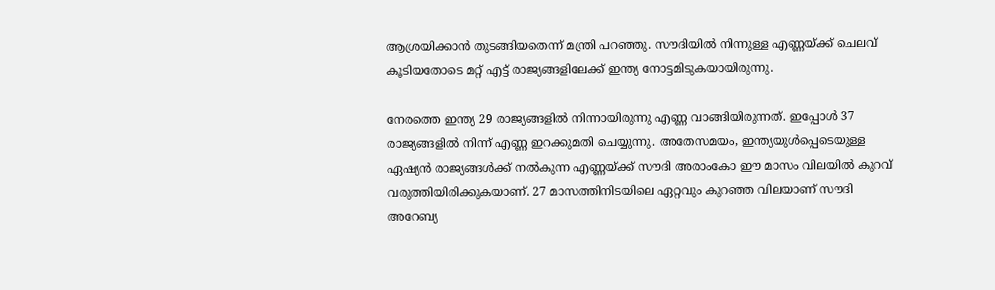ആശ്രയിക്കാന്‍ തുടങ്ങിയതെന്ന് മന്ത്രി പറഞ്ഞു. സൗദിയില്‍ നിന്നുള്ള എണ്ണയ്ക്ക് ചെലവ് കൂടിയതോടെ മറ്റ് എട്ട് രാജ്യങ്ങളിലേക്ക് ഇന്ത്യ നോട്ടമിടുകയായിരുന്നു.

നേരത്തെ ഇന്ത്യ 29 രാജ്യങ്ങളില്‍ നിന്നായിരുന്നു എണ്ണ വാങ്ങിയിരുന്നത്. ഇപ്പോള്‍ 37 രാജ്യങ്ങളില്‍ നിന്ന് എണ്ണ ഇറക്കുമതി ചെയ്യുന്നു. അതേസമയം, ഇന്ത്യയുള്‍പ്പെടെയുള്ള ഏഷ്യന്‍ രാജ്യങ്ങള്‍ക്ക് നല്‍കുന്ന എണ്ണയ്ക്ക് സൗദി അരാംകോ ഈ മാസം വിലയില്‍ കുറവ് വരുത്തിയിരിക്കുകയാണ്. 27 മാസത്തിനിടയിലെ ഏറ്റവും കുറഞ്ഞ വിലയാണ് സൗദി അറേബ്യ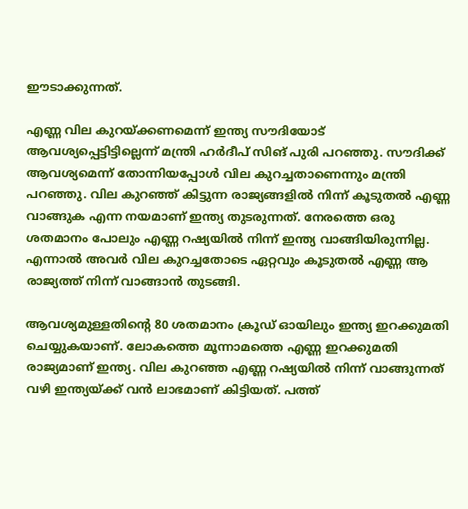ഈടാക്കുന്നത്.

എണ്ണ വില കുറയ്ക്കണമെന്ന് ഇന്ത്യ സൗദിയോട് ആവശ്യപ്പെട്ടിട്ടില്ലെന്ന് മന്ത്രി ഹര്‍ദീപ് സിങ് പുരി പറഞ്ഞു. സൗദിക്ക് ആവശ്യമെന്ന് തോന്നിയപ്പോള്‍ വില കുറച്ചതാണെന്നും മന്ത്രി പറഞ്ഞു. വില കുറഞ്ഞ് കിട്ടുന്ന രാജ്യങ്ങളില്‍ നിന്ന് കൂടുതല്‍ എണ്ണ വാങ്ങുക എന്ന നയമാണ് ഇന്ത്യ തുടരുന്നത്. നേരത്തെ ഒരു ശതമാനം പോലും എണ്ണ റഷ്യയില്‍ നിന്ന് ഇന്ത്യ വാങ്ങിയിരുന്നില്ല. എന്നാല്‍ അവര്‍ വില കുറച്ചതോടെ ഏറ്റവും കൂടുതല്‍ എണ്ണ ആ രാജ്യത്ത് നിന്ന് വാങ്ങാന്‍ തുടങ്ങി.

ആവശ്യമുള്ളതിന്റെ 80 ശതമാനം ക്രൂഡ് ഓയിലും ഇന്ത്യ ഇറക്കുമതി ചെയ്യുകയാണ്. ലോകത്തെ മൂന്നാമത്തെ എണ്ണ ഇറക്കുമതി രാജ്യമാണ് ഇന്ത്യ. വില കുറഞ്ഞ എണ്ണ റഷ്യയില്‍ നിന്ന് വാങ്ങുന്നത് വഴി ഇന്ത്യയ്ക്ക് വന്‍ ലാഭമാണ് കിട്ടിയത്. പത്ത്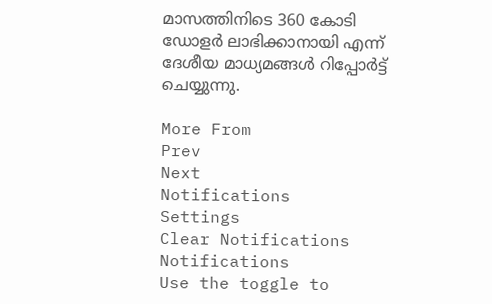മാസത്തിനിടെ 360 കോടി ഡോളര്‍ ലാഭിക്കാനായി എന്ന് ദേശീയ മാധ്യമങ്ങള്‍ റിപ്പോര്‍ട്ട് ചെയ്യുന്നു.

More From
Prev
Next
Notifications
Settings
Clear Notifications
Notifications
Use the toggle to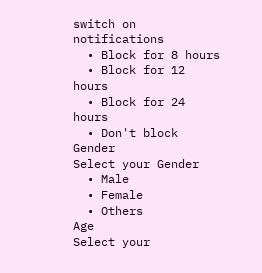switch on notifications
  • Block for 8 hours
  • Block for 12 hours
  • Block for 24 hours
  • Don't block
Gender
Select your Gender
  • Male
  • Female
  • Others
Age
Select your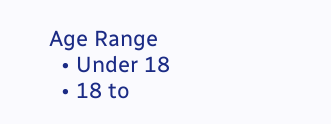Age Range
  • Under 18
  • 18 to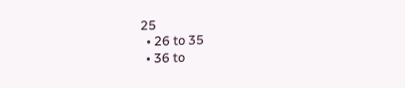25
  • 26 to 35
  • 36 to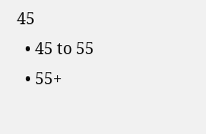45
  • 45 to 55
  • 55+